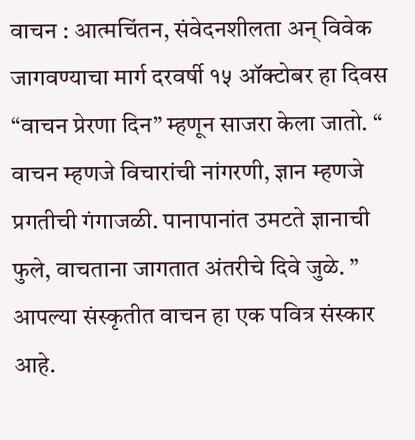वाचन : आत्मचिंतन, संवेदनशीलता अन् विवेक जागवण्याचा मार्ग दरवर्षी १५ ऑक्टोबर हा दिवस “वाचन प्रेरणा दिन” म्हणून साजरा केला जातो. “ वाचन म्हणजे विचारांची नांगरणी, ज्ञान म्हणजे प्रगतीची गंगाजळी. पानापानांत उमटते ज्ञानाची फुले, वाचताना जागतात अंतरीचे दिवे जुळे. ” आपल्या संस्कृतीत वाचन हा एक पवित्र संस्कार आहे.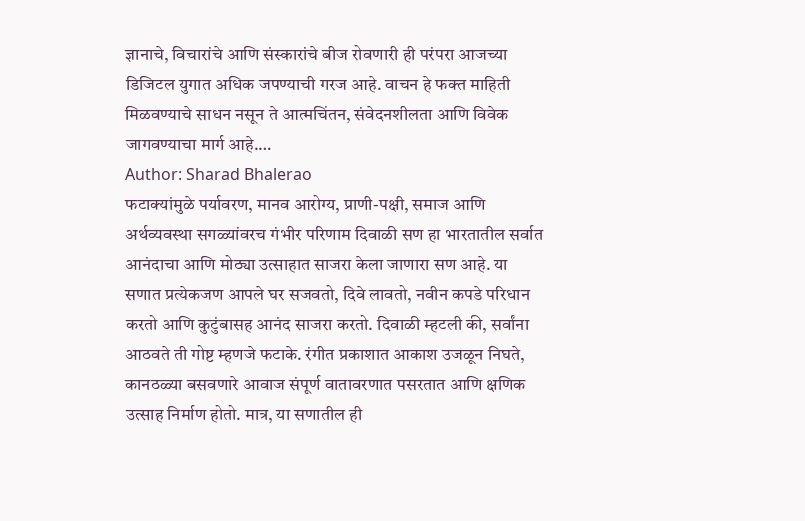ज्ञानाचे, विचारांचे आणि संस्कारांचे बीज रोवणारी ही परंपरा आजच्या डिजिटल युगात अधिक जपण्याची गरज आहे. वाचन हे फक्त माहिती मिळवण्याचे साधन नसून ते आत्मचिंतन, संवेदनशीलता आणि विवेक जागवण्याचा मार्ग आहे.…
Author: Sharad Bhalerao
फटाक्यांमुळे पर्यावरण, मानव आरोग्य, प्राणी-पक्षी, समाज आणि अर्थव्यवस्था सगळ्यांवरच गंभीर परिणाम दिवाळी सण हा भारतातील सर्वात आनंदाचा आणि मोठ्या उत्साहात साजरा केला जाणारा सण आहे. या सणात प्रत्येकजण आपले घर सजवतो, दिवे लावतो, नवीन कपडे परिधान करतो आणि कुटुंबासह आनंद साजरा करतो. दिवाळी म्हटली की, सर्वांना आठवते ती गोष्ट म्हणजे फटाके. रंगीत प्रकाशात आकाश उजळून निघते, कानठळ्या बसवणारे आवाज संपूर्ण वातावरणात पसरतात आणि क्षणिक उत्साह निर्माण होतो. मात्र, या सणातील ही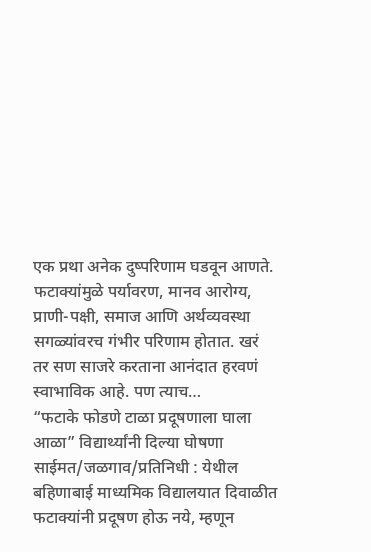एक प्रथा अनेक दुष्परिणाम घडवून आणते. फटाक्यांमुळे पर्यावरण, मानव आरोग्य, प्राणी-पक्षी, समाज आणि अर्थव्यवस्था सगळ्यांवरच गंभीर परिणाम होतात. खरं तर सण साजरे करताना आनंदात हरवणं स्वाभाविक आहे. पण त्याच…
“फटाके फोडणे टाळा प्रदूषणाला घाला आळा” विद्यार्थ्यांनी दिल्या घोषणा साईमत/जळगाव/प्रतिनिधी : येथील बहिणाबाई माध्यमिक विद्यालयात दिवाळीत फटाक्यांनी प्रदूषण होऊ नये, म्हणून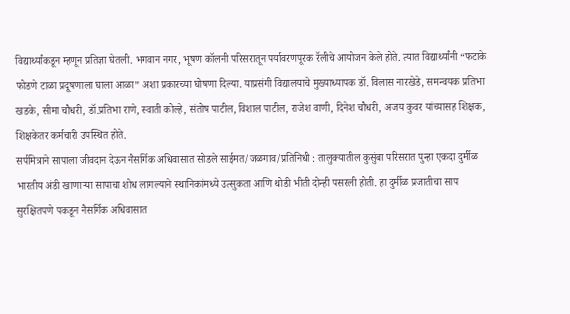विद्यार्थ्यांकडून म्हणून प्रतिज्ञा घेतली. भगवान नगर, भूषण कॉलनी परिसरातून पर्यावरणपूरक रॅलीचे आयोजन केले होते. त्यात विद्यार्थ्यांनी “फटाके फोडणे टाळा प्रदूषणाला घाला आळा” अशा प्रकारच्या घोषणा दिल्या. याप्रसंगी विद्यालयाचे मुख्याध्यापक डॉ. विलास नारखेडे, समन्वयक प्रतिभा खडके, सीमा चौधरी, डॉ.प्रतिभा राणे, स्वाती कोल्हे, संतोष पाटील, विशाल पाटील, राजेश वाणी, दिनेश चौधरी, अजय कुवर यांच्यासह शिक्षक, शिक्षकेतर कर्मचारी उपस्थित होते.
सर्पमित्राने सापाला जीवदान देऊन नैसर्गिक अधिवासात सोडले साईमत/जळगाव/प्रतिनिधी : तालुक्यातील कुसुंबा परिसरात पुन्हा एकदा दुर्मीळ भारतीय अंडी खाणाऱ्या सापाचा शोध लागल्याने स्थानिकांमध्ये उत्सुकता आणि थोडी भीती दोन्ही पसरली होती. हा दुर्मीळ प्रजातीचा साप सुरक्षितपणे पकडून नैसर्गिक अधिवासात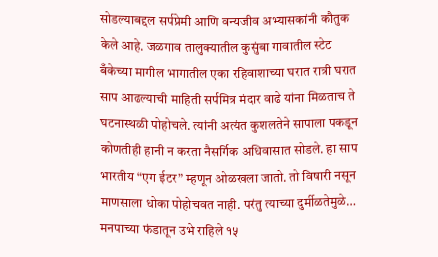सोडल्याबद्दल सर्पप्रेमी आणि वन्यजीव अभ्यासकांनी कौतुक केले आहे. जळगाव तालुक्यातील कुसुंबा गावातील स्टेट बँकेच्या मागील भागातील एका रहिवाशाच्या घरात रात्री घरात साप आढल्याची माहिती सर्पमित्र मंदार वाढे यांना मिळताच ते घटनास्थळी पोहोचले. त्यांनी अत्यंत कुशलतेने सापाला पकडून कोणतीही हानी न करता नैसर्गिक अधिवासात सोडले. हा साप भारतीय “एग ईटर” म्हणून ओळखला जातो. तो विषारी नसून माणसाला धोका पोहोचवत नाही. परंतु त्याच्या दुर्मीळतेमुळे…
मनपाच्या फंडातून उभे राहिले १५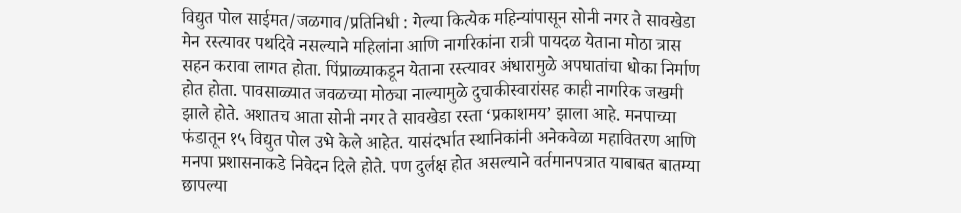विद्युत पोल साईमत/जळगाव/प्रतिनिधी : गेल्या कित्येक महिन्यांपासून सोनी नगर ते सावखेडा मेन रस्त्यावर पथदिवे नसल्याने महिलांना आणि नागरिकांना रात्री पायदळ येताना मोठा त्रास सहन करावा लागत होता. पिंप्राळ्याकडून येताना रस्त्यावर अंधारामुळे अपघातांचा धोका निर्माण होत होता. पावसाळ्यात जवळच्या मोठ्या नाल्यामुळे दुचाकीस्वारांसह काही नागरिक जखमी झाले होते. अशातच आता सोनी नगर ते सावखेडा रस्ता ‘प्रकाशमय’ झाला आहे. मनपाच्या फंडातून १५ विद्युत पोल उभे केले आहेत. यासंदर्भात स्थानिकांनी अनेकवेळा महावितरण आणि मनपा प्रशासनाकडे निवेदन दिले होते. पण दुर्लक्ष होत असल्याने वर्तमानपत्रात याबाबत बातम्या छापल्या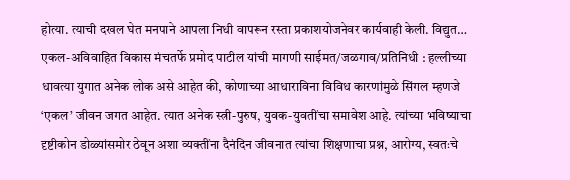होत्या. त्याची दखल घेत मनपाने आपला निधी वापरून रस्ता प्रकाशयोजनेवर कार्यवाही केली. विद्युत…
एकल-अविवाहित विकास मंचतर्फे प्रमोद पाटील यांची मागणी साईमत/जळगाव/प्रतिनिधी : हल्लीच्या धावत्या युगात अनेक लोक असे आहेत की, कोणाच्या आधाराविना विविध कारणांमुळे सिंगल म्हणजे ‘एकल’ जीवन जगत आहेत. त्यात अनेक स्त्री-पुरुष, युवक-युवतींचा समावेश आहे. त्यांच्या भविष्याचा दृष्टीकोन डोळ्यांसमोर ठेवून अशा व्यक्तींना दैनंदिन जीवनात त्यांचा शिक्षणाचा प्रश्न, आरोग्य, स्वतःचे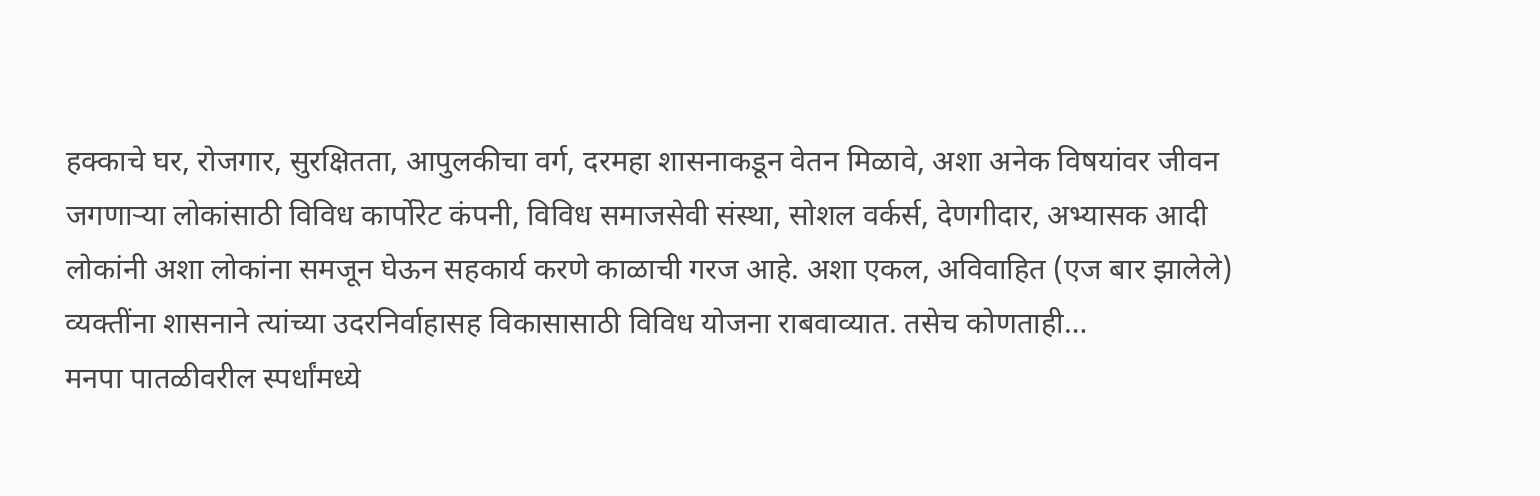हक्काचे घर, रोजगार, सुरक्षितता, आपुलकीचा वर्ग, दरमहा शासनाकडून वेतन मिळावे, अशा अनेक विषयांवर जीवन जगणाऱ्या लोकांसाठी विविध कार्पोरेट कंपनी, विविध समाजसेवी संस्था, सोशल वर्कर्स, देणगीदार, अभ्यासक आदी लोकांनी अशा लोकांना समजून घेऊन सहकार्य करणे काळाची गरज आहे. अशा एकल, अविवाहित (एज बार झालेले) व्यक्तींना शासनाने त्यांच्या उदरनिर्वाहासह विकासासाठी विविध योजना राबवाव्यात. तसेच कोणताही…
मनपा पातळीवरील स्पर्धांमध्ये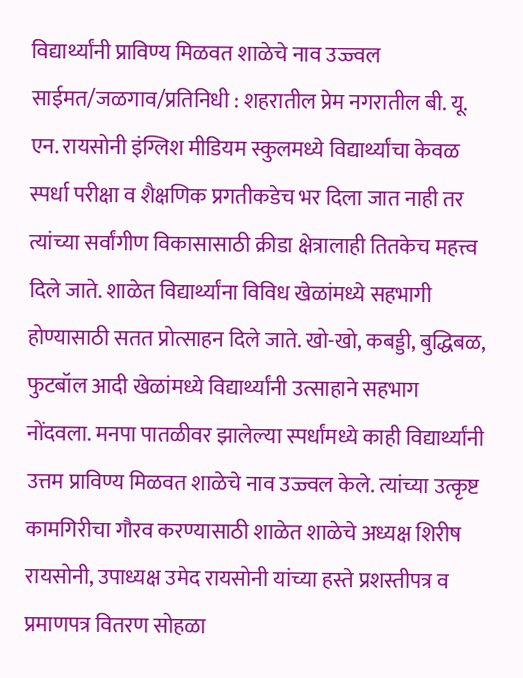विद्यार्थ्यांनी प्राविण्य मिळवत शाळेचे नाव उज्ज्वल साईमत/जळगाव/प्रतिनिधी : शहरातील प्रेम नगरातील बी. यू. एन. रायसोनी इंग्लिश मीडियम स्कुलमध्ये विद्यार्थ्यांचा केवळ स्पर्धा परीक्षा व शैक्षणिक प्रगतीकडेच भर दिला जात नाही तर त्यांच्या सर्वांगीण विकासासाठी क्रीडा क्षेत्रालाही तितकेच महत्त्व दिले जाते. शाळेत विद्यार्थ्यांना विविध खेळांमध्ये सहभागी होण्यासाठी सतत प्रोत्साहन दिले जाते. खो-खो, कबड्डी, बुद्धिबळ, फुटबॉल आदी खेळांमध्ये विद्यार्थ्यांनी उत्साहाने सहभाग नोंदवला. मनपा पातळीवर झालेल्या स्पर्धांमध्ये काही विद्यार्थ्यांनी उत्तम प्राविण्य मिळवत शाळेचे नाव उज्ज्वल केले. त्यांच्या उत्कृष्ट कामगिरीचा गौरव करण्यासाठी शाळेत शाळेचे अध्यक्ष शिरीष रायसोनी, उपाध्यक्ष उमेद रायसोनी यांच्या हस्ते प्रशस्तीपत्र व प्रमाणपत्र वितरण सोहळा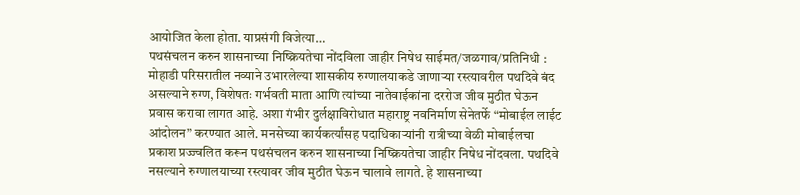आयोजित केला होता. याप्रसंगी विजेत्या…
पथसंचलन करुन शासनाच्या निष्क्रियतेचा नोंदविला जाहीर निषेध साईमत/जळगाव/प्रतिनिधी : मोहाडी परिसरातील नव्याने उभारलेल्या शासकीय रुग्णालयाकडे जाणाऱ्या रस्त्यावरील पथदिवे बंद असल्याने रुग्ण, विशेषतः गर्भवती माता आणि त्यांच्या नातेवाईकांना दररोज जीव मुठीत घेऊन प्रवास करावा लागत आहे. अशा गंभीर दुर्लक्षाविरोधात महाराष्ट्र नवनिर्माण सेनेतर्फे “मोबाईल लाईट आंदोलन” करण्यात आले. मनसेच्या कार्यकर्त्यांसह पदाधिकाऱ्यांनी रात्रीच्या वेळी मोबाईलचा प्रकाश प्रज्ज्वलित करून पथसंचलन करुन शासनाच्या निष्क्रियतेचा जाहीर निषेध नोंदवला. पथदिवे नसल्याने रुग्णालयाच्या रस्त्यावर जीव मुठीत घेऊन चालावे लागते. हे शासनाच्या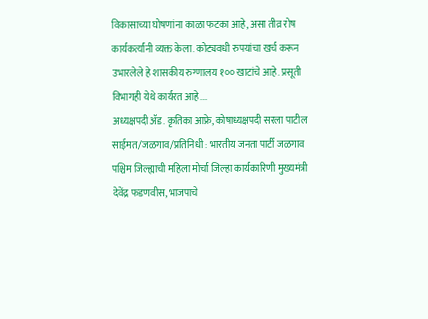विकासाच्या घोषणांना काळा फटका आहे, असा तीव्र रोष कार्यकर्त्यांनी व्यक्त केला. कोट्यवधी रुपयांचा खर्च करून उभारलेले हे शासकीय रुग्णालय १०० खाटांचे आहे. प्रसूती विभागही येथे कार्यरत आहे.…
अध्यक्षपदी ॲड. कृतिका आफ्रे, कोषाध्यक्षपदी सरला पाटील साईमत/जळगाव/प्रतिनिधी : भारतीय जनता पार्टी जळगाव पश्चिम जिल्ह्याची महिला मोर्चा जिल्हा कार्यकारिणी मुख्यमंत्री देवेंद्र फडणवीस, भाजपाचे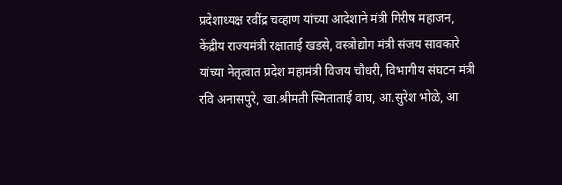प्रदेशाध्यक्ष रवींद्र चव्हाण यांच्या आदेशाने मंत्री गिरीष महाजन, केंद्रीय राज्यमंत्री रक्षाताई खडसे, वस्त्रोद्योग मंत्री संजय सावकारे यांच्या नेतृत्वात प्रदेश महामंत्री विजय चौधरी, विभागीय संघटन मंत्री रवि अनासपुरे, खा.श्रीमती स्मिताताई वाघ, आ.सुरेश भोळे, आ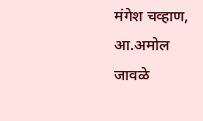मंगेश चव्हाण, आ.अमोल जावळे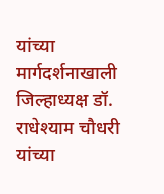यांच्या मार्गदर्शनाखाली जिल्हाध्यक्ष डॉ. राधेश्याम चौधरी यांच्या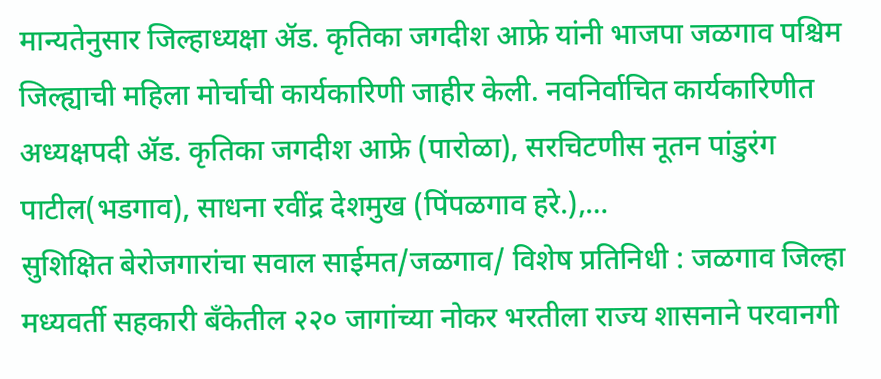मान्यतेनुसार जिल्हाध्यक्षा ॲड. कृतिका जगदीश आफ्रे यांनी भाजपा जळगाव पश्चिम जिल्ह्याची महिला मोर्चाची कार्यकारिणी जाहीर केली. नवनिर्वाचित कार्यकारिणीत अध्यक्षपदी ॲड. कृतिका जगदीश आफ्रे (पारोळा), सरचिटणीस नूतन पांडुरंग पाटील(भडगाव), साधना रवींद्र देशमुख (पिंपळगाव हरे.),…
सुशिक्षित बेरोजगारांचा सवाल साईमत/जळगाव/ विशेष प्रतिनिधी : जळगाव जिल्हा मध्यवर्ती सहकारी बँकेतील २२० जागांच्या नोकर भरतीला राज्य शासनाने परवानगी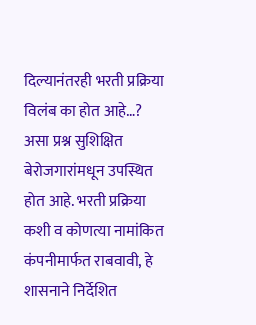दिल्यानंतरही भरती प्रक्रिया विलंब का होत आहे…? असा प्रश्न सुशिक्षित बेरोजगारांमधून उपस्थित होत आहे. भरती प्रक्रिया कशी व कोणत्या नामांकित कंपनीमार्फत राबवावी, हे शासनाने निर्देशित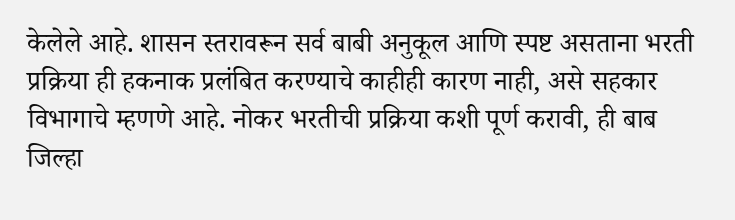केलेले आहे. शासन स्तरावरून सर्व बाबी अनुकूल आणि स्पष्ट असताना भरती प्रक्रिया ही हकनाक प्रलंबित करण्याचे काहीही कारण नाही, असे सहकार विभागाचे म्हणणे आहे. नोकर भरतीची प्रक्रिया कशी पूर्ण करावी, ही बाब जिल्हा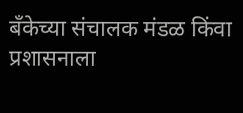बँकेच्या संचालक मंडळ किंवा प्रशासनाला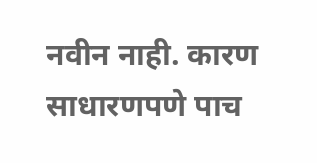नवीन नाही. कारण साधारणपणे पाच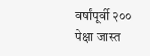वर्षांपूर्वी २०० पेक्षा जास्त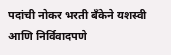पदांची नोकर भरती बँकेने यशस्वी आणि निर्विवादपणे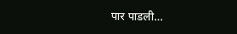पार पाडली…